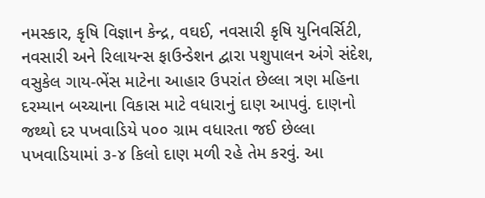નમસ્કાર, કૃષિ વિજ્ઞાન કેન્દ્ર, વઘઈ, નવસારી કૃષિ યુનિવર્સિટી, નવસારી અને રિલાયન્સ ફાઉન્ડેશન દ્વારા પશુપાલન અંગે સંદેશ, વસુકેલ ગાય-ભેંસ માટેના આહાર ઉપરાંત છેલ્લા ત્રણ મહિના દરમ્યાન બચ્ચાના વિકાસ માટે વધારાનું દાણ આપવું. દાણનો જથ્થો દર પખવાડિયે ૫૦૦ ગ્રામ વધારતા જઈ છેલ્લા પખવાડિયામાં ૩-૪ કિલો દાણ મળી રહે તેમ કરવું. આ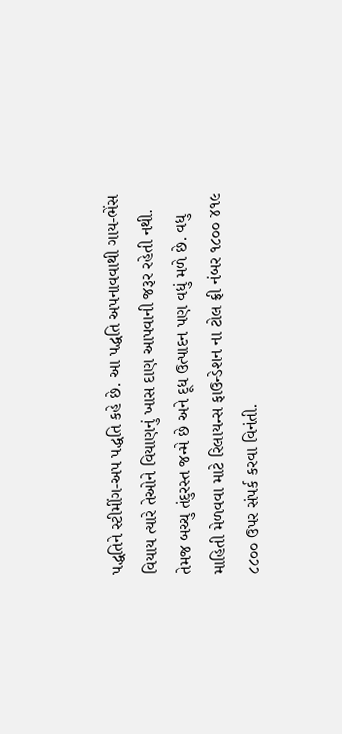પદ્ધતિને સ્ટીમીંગ-અપ પદ્ધતિ કહે છે. આ પદ્ધતિ અપનાવવાથી ગાય-ભેંસ વિયાય ત્યારે તેઓને વિયાણનું ખાસ દાણ આપવાની જરૂર રહેતી નથી. તેમજ બચ્ચુ તંદુરસ્ત જન્મે છે અને દૂધ ઉત્પાદન પણ વધું મળે છે. વધુ માહિતી મેળવવા માટે રિલાયન્સ ફાઉન્ડેશન ના ટોલ ફ્રી નંબર ૧૮૦૦ ૪૧૯ ૮૮૦૦ ઉપર સંપર્ક કરવા વિનંતી.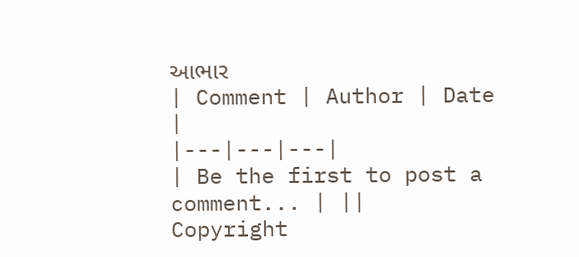આભાર
| Comment | Author | Date |
|---|---|---|
| Be the first to post a comment... | ||
Copyright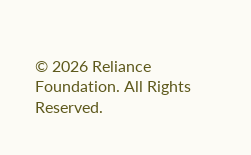© 2026 Reliance Foundation. All Rights Reserved.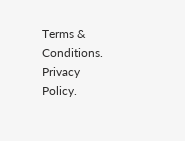Terms & Conditions. Privacy Policy.